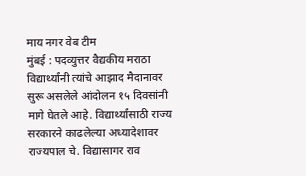माय नगर वेब टीम
मुंबई : पदव्युत्तर वैद्यकीय मराठा विद्यार्थ्यांनी त्यांचे आझाद मैदानावर सुरू असलेले आंदोलन १५ दिवसांनी मागे घेतले आहे. विद्यार्थ्यांसाठी राज्य सरकारने काढलेल्या अध्यादेशावर राज्यपाल चे. विद्यासागर राव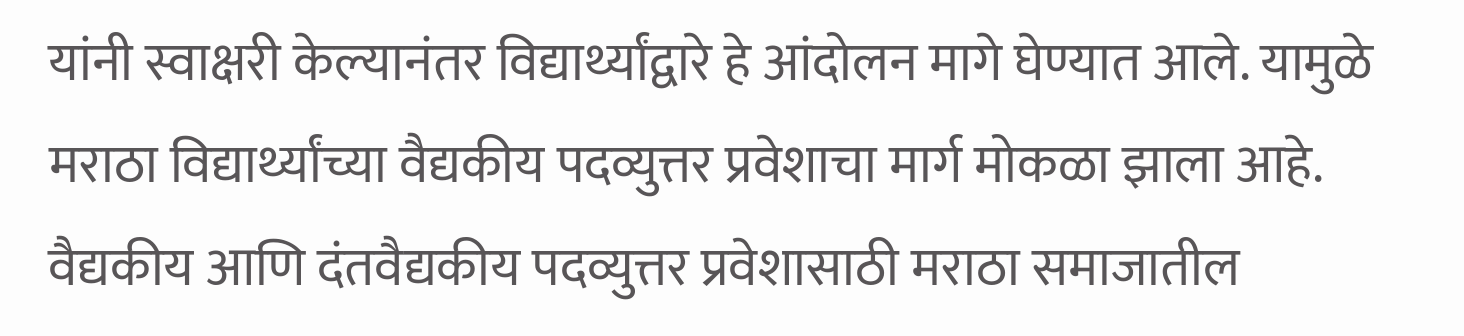यांनी स्वाक्षरी केल्यानंतर विद्यार्थ्यांद्वारे हे आंदोलन मागे घेण्यात आले. यामुळे मराठा विद्यार्थ्यांच्या वैद्यकीय पदव्युत्तर प्रवेशाचा मार्ग मोकळा झाला आहे.
वैद्यकीय आणि दंतवैद्यकीय पदव्युत्तर प्रवेशासाठी मराठा समाजातील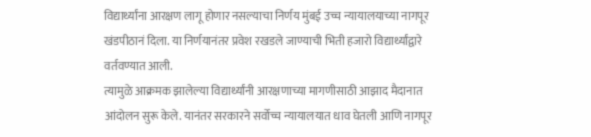विद्यार्थ्यांना आरक्षण लागू होणार नसल्याचा निर्णय मुंबई उच्च न्यायालयाच्या नागपूर खंडपीठानं दिला. या निर्णयानंतर प्रवेश रखडले जाण्याची भिती हजारो विद्यार्थ्यांद्वारे वर्तवण्यात आली.
त्यामुळे आक्रमक झालेल्या विद्यार्थ्यांनी आरक्षणाच्या मागणीसाठी आझाद मैदानात आंदोलन सुरू केले. यानंतर सरकारने सर्वोच्च न्यायालयात धाव घेतली आणि नागपूर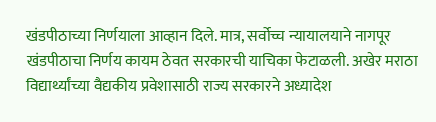खंडपीठाच्या निर्णयाला आव्हान दिले. मात्र, सर्वोच्च न्यायालयाने नागपूर खंडपीठाचा निर्णय कायम ठेवत सरकारची याचिका फेटाळली. अखेर मराठा विद्यार्थ्यांच्या वैद्यकीय प्रवेशासाठी राज्य सरकारने अध्यादेश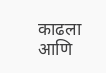काढला आणि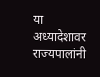या अध्यादेशावर राज्यपालांनी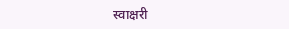स्वाक्षरी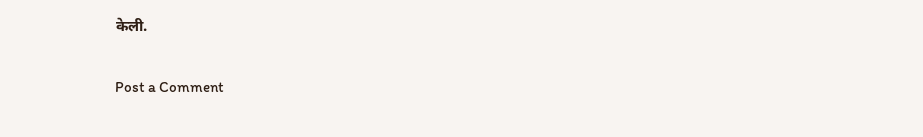केली.

Post a Comment